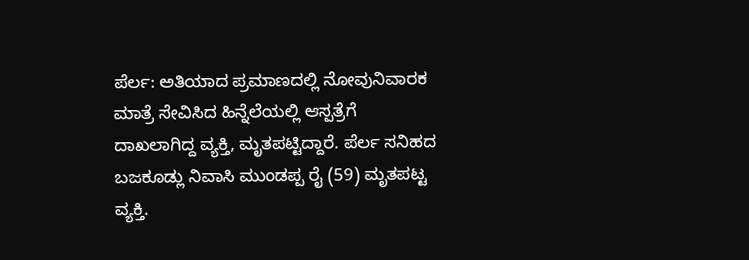ಪೆರ್ಲ: ಅತಿಯಾದ ಪ್ರಮಾಣದಲ್ಲಿ ನೋವುನಿವಾರಕ ಮಾತ್ರೆ ಸೇವಿಸಿದ ಹಿನ್ನೆಲೆಯಲ್ಲಿ ಆಸ್ಪತ್ರೆಗೆ ದಾಖಲಾಗಿದ್ದ ವ್ಯಕ್ತಿ, ಮೃತಪಟ್ಟಿದ್ದಾರೆ. ಪೆರ್ಲ ಸನಿಹದ ಬಜಕೂಡ್ಲು ನಿವಾಸಿ ಮುಂಡಪ್ಪ ರೈ (59) ಮೃತಪಟ್ಟ ವ್ಯಕ್ತಿ.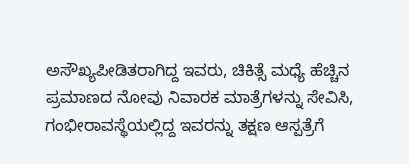ಅಸೌಖ್ಯಪೀಡಿತರಾಗಿದ್ದ ಇವರು, ಚಿಕಿತ್ಸೆ ಮಧ್ಯೆ ಹೆಚ್ಚಿನ ಪ್ರಮಾಣದ ನೋವು ನಿವಾರಕ ಮಾತ್ರೆಗಳನ್ನು ಸೇವಿಸಿ, ಗಂಭೀರಾವಸ್ಥೆಯಲ್ಲಿದ್ದ ಇವರನ್ನು ತಕ್ಷಣ ಆಸ್ಪತ್ರೆಗೆ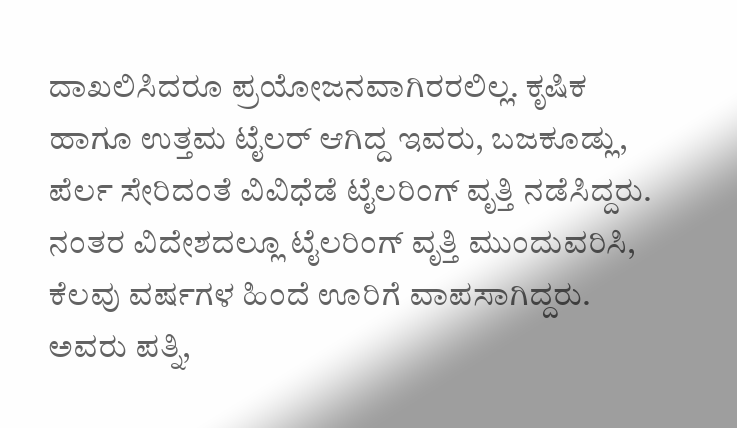ದಾಖಲಿಸಿದರೂ ಪ್ರಯೋಜನವಾಗಿರರಲಿಲ್ಲ. ಕೃಷಿಕ ಹಾಗೂ ಉತ್ತಮ ಟೈಲರ್ ಆಗಿದ್ದ ಇವರು, ಬಜಕೂಡ್ಲು, ಪೆರ್ಲ ಸೇರಿದಂತೆ ವಿವಿಧೆಡೆ ಟೈಲರಿಂಗ್ ವೃತ್ತಿ ನಡೆಸಿದ್ದರು. ನಂತರ ವಿದೇಶದಲ್ಲೂ ಟೈಲರಿಂಗ್ ವೃತ್ತಿ ಮುಂದುವರಿಸಿ, ಕೆಲವು ವರ್ಷಗಳ ಹಿಂದೆ ಊರಿಗೆ ವಾಪಸಾಗಿದ್ದರು. ಅವರು ಪತ್ನಿ,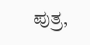ಪುತ್ರ,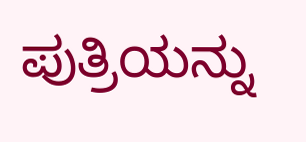ಪುತ್ರಿಯನ್ನು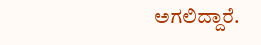ಅಗಲಿದ್ದಾರೆ.